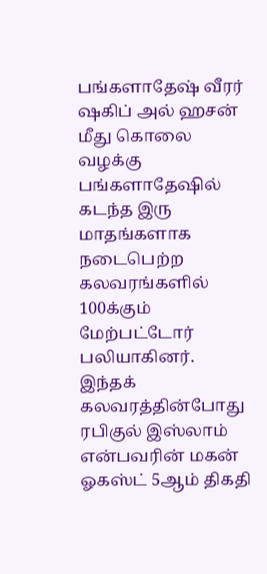பங்களாதேஷ் வீரர் ஷகிப் அல் ஹசன் மீது கொலை வழக்கு
பங்களாதேஷில் கடந்த இரு மாதங்களாக நடைபெற்ற கலவரங்களில் 100க்கும் மேற்பட்டோர் பலியாகினர்.
இந்தக் கலவரத்தின்போது ரபிகுல் இஸ்லாம் என்பவரின் மகன் ஓகஸ்ட் 5ஆம் திகதி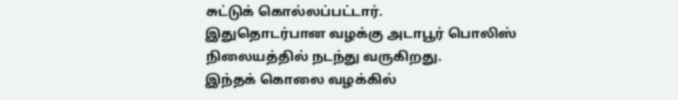சுட்டுக் கொல்லப்பட்டார்.
இதுதொடர்பான வழக்கு அடாபூர் பொலிஸ் நிலையத்தில் நடந்து வருகிறது.
இந்தக் கொலை வழக்கில்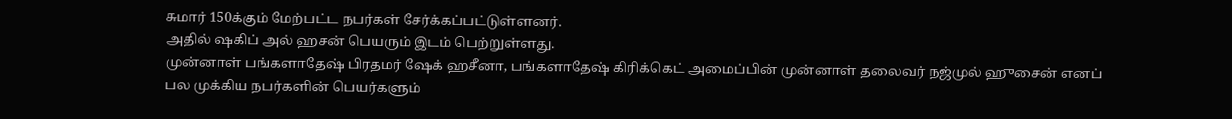சுமார் 150க்கும் மேற்பட்ட நபர்கள் சேர்க்கப்பட்டுள்ளனர்.
அதில் ஷகிப் அல் ஹசன் பெயரும் இடம் பெற்றுள்ளது.
முன்னாள் பங்களாதேஷ் பிரதமர் ஷேக் ஹசீனா, பங்களாதேஷ் கிரிக்கெட் அமைப்பின் முன்னாள் தலைவர் நஜ்முல் ஹுசைன் எனப் பல முக்கிய நபர்களின் பெயர்களும்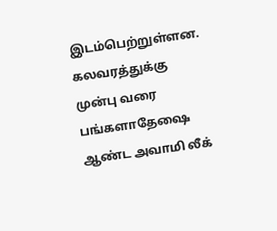இடம்பெற்றுள்ளன.
கலவரத்துக்கு முன்பு வரை பங்களாதேஷை ஆண்ட அவாமி லீக்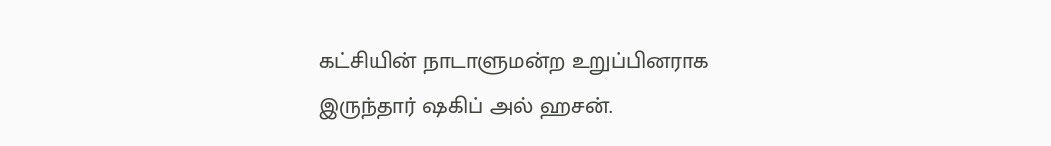கட்சியின் நாடாளுமன்ற உறுப்பினராக இருந்தார் ஷகிப் அல் ஹசன்.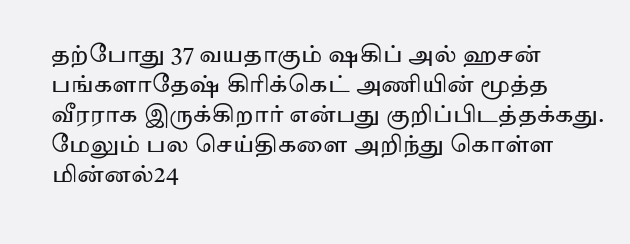தற்போது 37 வயதாகும் ஷகிப் அல் ஹசன் பங்களாதேஷ் கிரிக்கெட் அணியின் மூத்த வீரராக இருக்கிறார் என்பது குறிப்பிடத்தக்கது.
மேலும் பல செய்திகளை அறிந்து கொள்ள மின்னல்24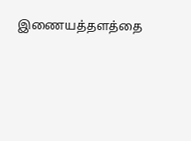இணையத்தளத்தை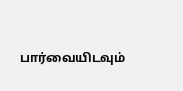பார்வையிடவும்